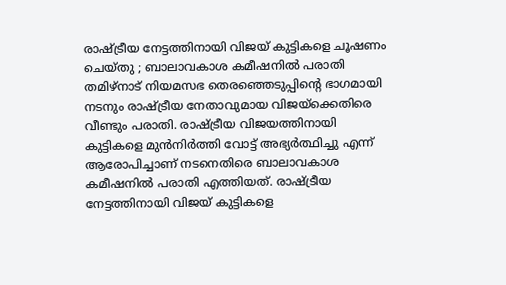രാഷ്ട്രീയ നേട്ടത്തിനായി വിജയ് കുട്ടികളെ ചൂഷണം ചെയ്തു ; ബാലാവകാശ കമീഷനിൽ പരാതി
തമിഴ്നാട് നിയമസഭ തെരഞ്ഞെടുപ്പിന്റെ ഭാഗമായി നടനും രാഷ്ട്രീയ നേതാവുമായ വിജയ്ക്കെതിരെ വീണ്ടും പരാതി. രാഷ്ട്രീയ വിജയത്തിനായി കുട്ടികളെ മുൻനിർത്തി വോട്ട് അഭ്യർത്ഥിച്ചു എന്ന് ആരോപിച്ചാണ് നടനെതിരെ ബാലാവകാശ കമീഷനിൽ പരാതി എത്തിയത്. രാഷ്ട്രീയ നേട്ടത്തിനായി വിജയ് കുട്ടികളെ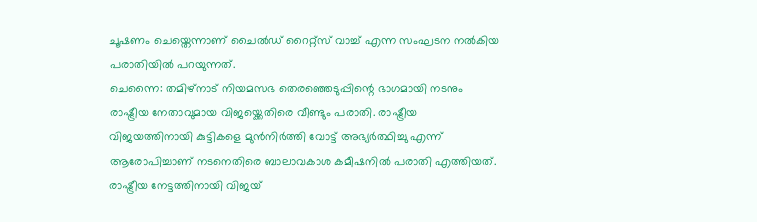ചൂഷണം ചെയ്തെന്നാണ് ചൈൽഡ് റൈറ്റ്സ് വാച്ച് എന്ന സംഘടന നൽകിയ പരാതിയിൽ പറയുന്നത്.
ചെന്നൈ: തമിഴ്നാട് നിയമസഭ തെരഞ്ഞെടുപ്പിന്റെ ഭാഗമായി നടനും രാഷ്ട്രീയ നേതാവുമായ വിജയ്ക്കെതിരെ വീണ്ടും പരാതി. രാഷ്ട്രീയ വിജയത്തിനായി കുട്ടികളെ മുൻനിർത്തി വോട്ട് അഭ്യർത്ഥിച്ചു എന്ന് ആരോപിച്ചാണ് നടനെതിരെ ബാലാവകാശ കമീഷനിൽ പരാതി എത്തിയത്. രാഷ്ട്രീയ നേട്ടത്തിനായി വിജയ്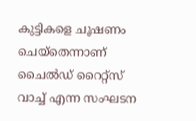കുട്ടികളെ ചൂഷണം ചെയ്തെന്നാണ് ചൈൽഡ് റൈറ്റ്സ് വാച്ച് എന്ന സംഘടന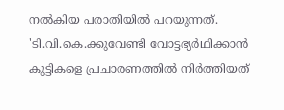നൽകിയ പരാതിയിൽ പറയുന്നത്.
'ടി.വി.കെ.ക്കുവേണ്ടി വോട്ടഭ്യർഥിക്കാൻ കുട്ടികളെ പ്രചാരണത്തിൽ നിർത്തിയത്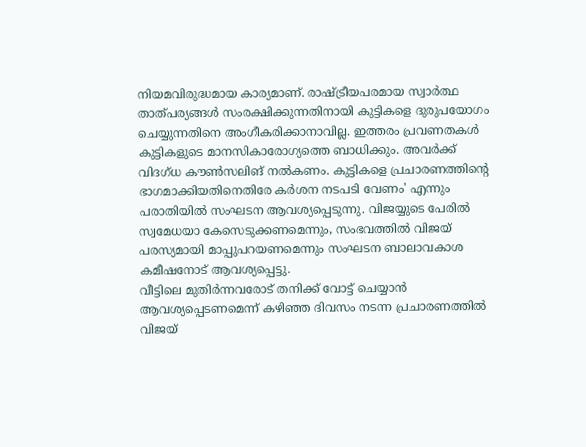നിയമവിരുദ്ധമായ കാര്യമാണ്. രാഷ്ട്രീയപരമായ സ്വാർത്ഥ താത്പര്യങ്ങൾ സംരക്ഷിക്കുന്നതിനായി കുട്ടികളെ ദുരുപയോഗം ചെയ്യുന്നതിനെ അംഗീകരിക്കാനാവില്ല. ഇത്തരം പ്രവണതകൾ കുട്ടികളുടെ മാനസികാരോഗ്യത്തെ ബാധിക്കും. അവർക്ക് വിദഗ്ധ കൗൺസലിങ് നൽകണം. കുട്ടികളെ പ്രചാരണത്തിന്റെ ഭാഗമാക്കിയതിനെതിരേ കർശന നടപടി വേണം' എന്നും പരാതിയിൽ സംഘടന ആവശ്യപ്പെടുന്നു. വിജയ്യുടെ പേരിൽ സ്വമേധയാ കേസെടുക്കണമെന്നും, സംഭവത്തിൽ വിജയ് പരസ്യമായി മാപ്പുപറയണമെന്നും സംഘടന ബാലാവകാശ കമീഷനോട് ആവശ്യപ്പെട്ടു.
വീട്ടിലെ മുതിർന്നവരോട് തനിക്ക് വോട്ട് ചെയ്യാൻ ആവശ്യപ്പെടണമെന്ന് കഴിഞ്ഞ ദിവസം നടന്ന പ്രചാരണത്തിൽ വിജയ്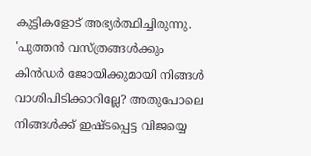കുട്ടികളോട് അഭ്യർത്ഥിച്ചിരുന്നു. 'പുത്തൻ വസ്ത്രങ്ങൾക്കും കിൻഡർ ജോയിക്കുമായി നിങ്ങൾ വാശിപിടിക്കാറില്ലേ? അതുപോലെ നിങ്ങൾക്ക് ഇഷ്ടപ്പെട്ട വിജയ്യെ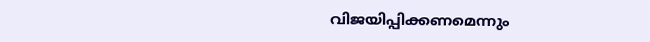വിജയിപ്പിക്കണമെന്നും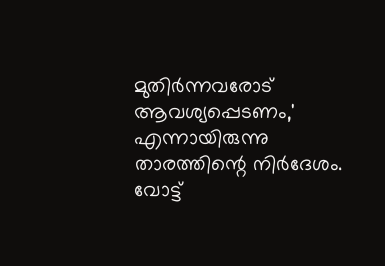മുതിർന്നവരോട് ആവശ്യപ്പെടണം,' എന്നായിരുന്നു താരത്തിന്റെ നിർദേശം. വോട്ട്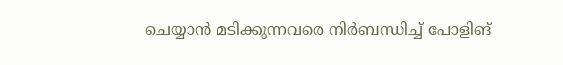ചെയ്യാൻ മടിക്കുന്നവരെ നിർബന്ധിച്ച് പോളിങ്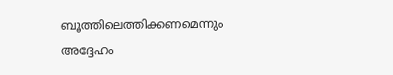ബൂത്തിലെത്തിക്കണമെന്നും അദ്ദേഹം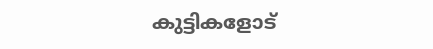കുട്ടികളോട്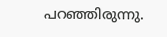പറഞ്ഞിരുന്നു.